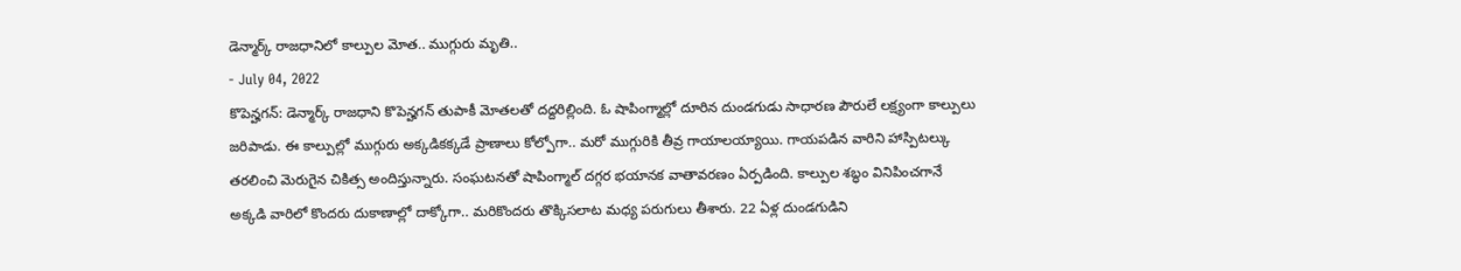డెన్మార్క్ రాజధానిలో కాల్పుల మోత.. ముగ్గురు మృతి..
- July 04, 2022
కొపెన్హగన్: డెన్మార్క్ రాజధాని కొపెన్హగన్ తుపాకీ మోతలతో దద్దరిల్లింది. ఓ షాపింగ్మాల్లో దూరిన దుండగుడు సాధారణ పౌరులే లక్ష్యంగా కాల్పులు జరిపాడు. ఈ కాల్పుల్లో ముగ్గురు అక్కడికక్కడే ప్రాణాలు కోల్పోగా.. మరో ముగ్గురికి తీవ్ర గాయాలయ్యాయి. గాయపడిన వారిని హాస్పిటల్కు తరలించి మెరుగైన చికిత్స అందిస్తున్నారు. సంఘటనతో షాపింగ్మాల్ దగ్గర భయానక వాతావరణం ఏర్పడింది. కాల్పుల శబ్ధం వినిపించగానే అక్కడి వారిలో కొందరు దుకాణాల్లో దాక్కోగా.. మరికొందరు తొక్కిసలాట మధ్య పరుగులు తీశారు. 22 ఏళ్ల దుండగుడిని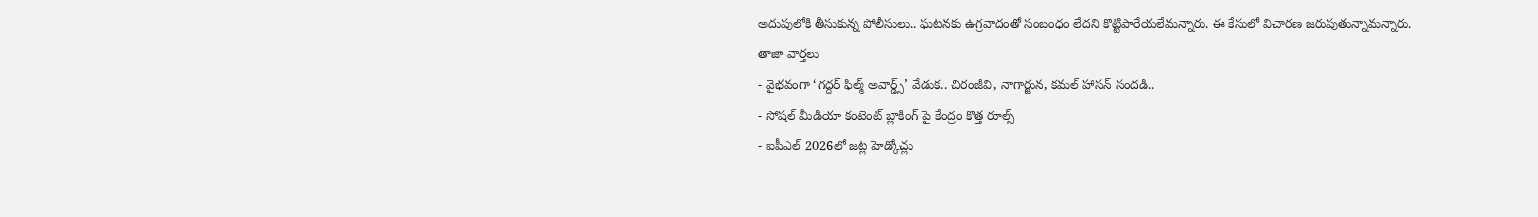అదుపులోకి తీసుకున్న పోలీసులు.. ఘటనకు ఉగ్రవాదంతో సంబంధం లేదని కొట్టిపారేయలేమన్నారు. ఈ కేసులో విచారణ జరుపుతున్నామన్నారు.
తాజా వార్తలు
- వైభవంగా ‘గద్దర్ ఫిల్మ్ అవార్డ్స్’ వేడుక.. చిరంజీవి, నాగార్జున, కమల్ హాసన్ సందడి..
- సోషల్ మీడియా కంటెంట్ బ్లాకింగ్ పై కేంద్రం కొత్త రూల్స్
- ఐపీఎల్ 2026లో జట్ల హెడ్కోచ్లు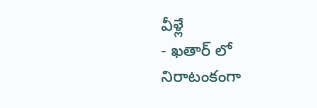వీళ్లే
- ఖతార్ లో నిరాటంకంగా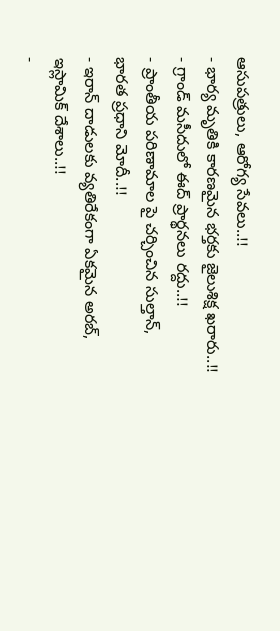ఆసుపత్రులు, ఆరోగ్య సేవలు..!!
- భార్య మృతికి కారణమైన భర్తకు జైలుశిక్ష ఖరారు..!!
- గ్రాండ్ మసీదులో ఈద్ ప్రార్థనలు రద్దు..!!
- ప్రాంతీయ పరిణామాల పై చర్చించిన సుల్తాన్, భారత ప్రధాని మోదీ..!!
- ఇరాన్ దాడులకు వ్యతిరేకంగా ఏకమైన అరబ్, ఇస్లామిక్ దేశాలు..!!
-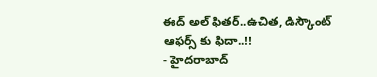ఈద్ అల్ ఫితర్..ఉచిత, డిస్కౌంట్ ఆఫర్స్ కు ఫిదా..!!
- హైదరాబాద్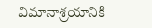విమానాశ్రయానికి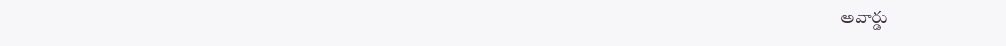అవార్డు